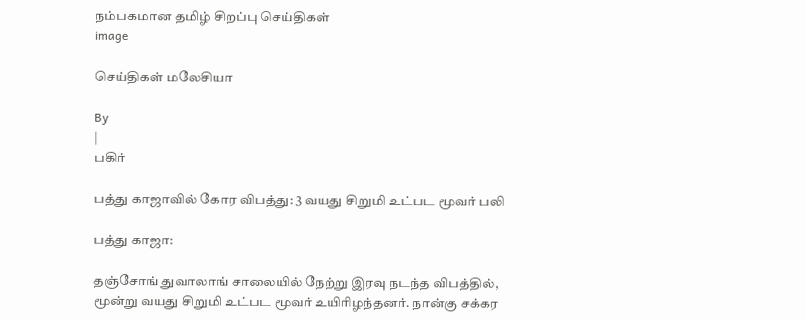நம்பகமான தமிழ் சிறப்பு செய்திகள்
image

செய்திகள் மலேசியா

By
|
பகிர்

பத்து காஜாவில் கோர விபத்து: 3 வயது சிறுமி உட்பட மூவர் பலி

பத்து காஜா:

தஞ்சோங் துவாலாங் சாலையில் நேற்று இரவு நடந்த விபத்தில், மூன்று வயது சிறுமி உட்பட மூவர் உயிரிழந்தனர். நான்கு சக்கர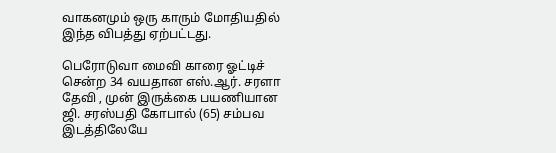வாகனமும் ஒரு காரும் மோதியதில் இந்த விபத்து ஏற்பட்டது.

பெரோடுவா மைவி காரை ஓட்டிச் சென்ற 34 வயதான எஸ்.ஆர். சரளா தேவி , முன் இருக்கை பயணியான ஜி. சரஸ்பதி கோபால் (65) சம்பவ இடத்திலேயே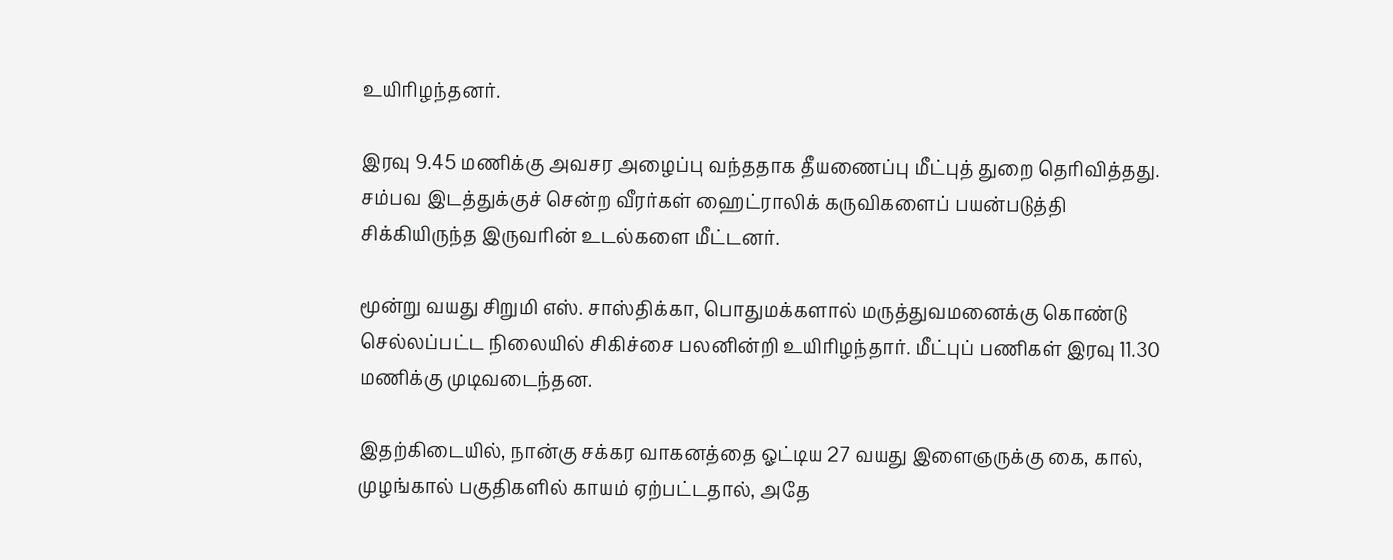உயிரிழந்தனர்.

இரவு 9.45 மணிக்கு அவசர அழைப்பு வந்ததாக தீயணைப்பு மீட்புத் துறை தெரிவித்தது. சம்பவ இடத்துக்குச் சென்ற வீரர்கள் ஹைட்ராலிக் கருவிகளைப் பயன்படுத்தி சிக்கியிருந்த இருவரின் உடல்களை மீட்டனர்.

மூன்று வயது சிறுமி எஸ். சாஸ்திக்கா, பொதுமக்களால் மருத்துவமனைக்கு கொண்டு செல்லப்பட்ட நிலையில் சிகிச்சை பலனின்றி உயிரிழந்தார். மீட்புப் பணிகள் இரவு 11.30 மணிக்கு முடிவடைந்தன.

இதற்கிடையில், நான்கு சக்கர வாகனத்தை ஓட்டிய 27 வயது இளைஞருக்கு கை, கால், முழங்கால் பகுதிகளில் காயம் ஏற்பட்டதால், அதே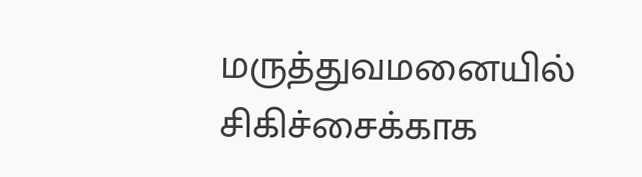மருத்துவமனையில் சிகிச்சைக்காக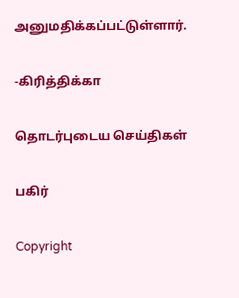அனுமதிக்கப்பட்டுள்ளார்.

-கிரித்திக்கா

தொடர்புடைய செய்திகள்

பகிர்

Copyright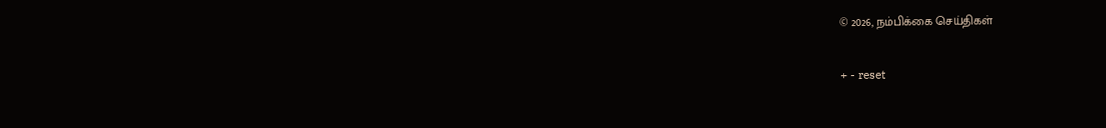© 2026, நம்பிக்கை செய்திகள்

+ - reset